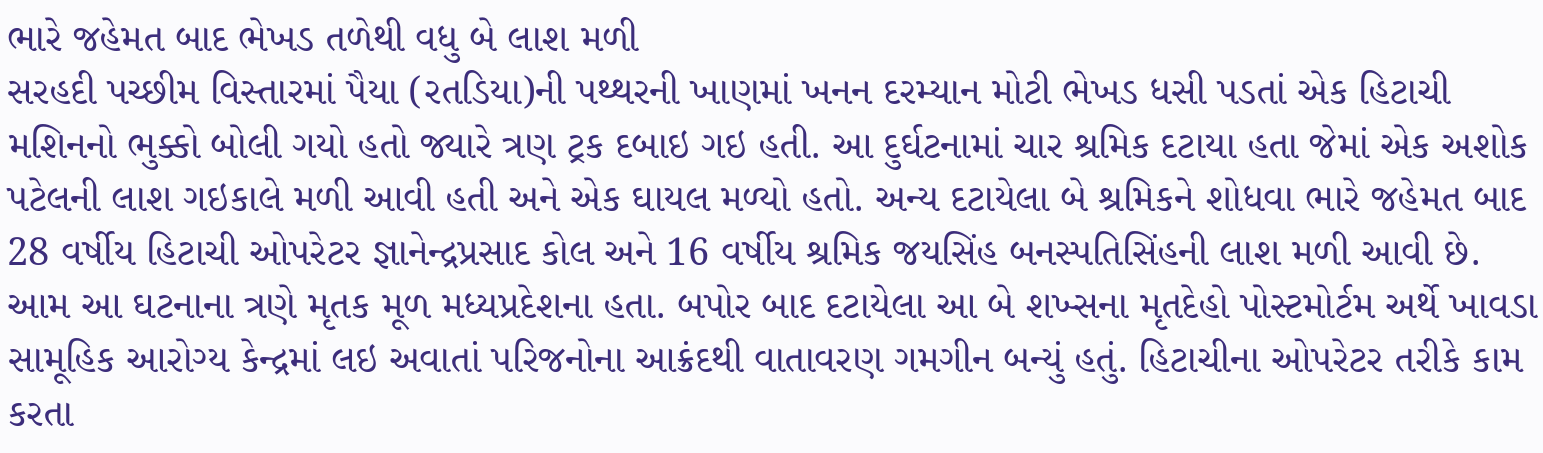ભારે જહેમત બાદ ભેખડ તળેથી વધુ બે લાશ મળી
સરહદી પચ્છીમ વિસ્તારમાં પૈયા (રતડિયા)ની પથ્થરની ખાણમાં ખનન દરમ્યાન મોટી ભેખડ ધસી પડતાં એક હિટાચી મશિનનો ભુક્કો બોલી ગયો હતો જ્યારે ત્રણ ટ્રક દબાઇ ગઇ હતી. આ દુર્ઘટનામાં ચાર શ્રમિક દટાયા હતા જેમાં એક અશોક પટેલની લાશ ગઇકાલે મળી આવી હતી અને એક ઘાયલ મળ્યો હતો. અન્ય દટાયેલા બે શ્રમિકને શોધવા ભારે જહેમત બાદ 28 વર્ષીય હિટાચી ઓપરેટર જ્ઞાનેન્દ્રપ્રસાદ કોલ અને 16 વર્ષીય શ્રમિક જયસિંહ બનસ્પતિસિંહની લાશ મળી આવી છે. આમ આ ઘટનાના ત્રણે મૃતક મૂળ મધ્યપ્રદેશના હતા. બપોર બાદ દટાયેલા આ બે શખ્સના મૃતદેહો પોસ્ટમોર્ટમ અર્થે ખાવડા સામૂહિક આરોગ્ય કેન્દ્રમાં લઇ અવાતાં પરિજનોના આક્રંદથી વાતાવરણ ગમગીન બન્યું હતું. હિટાચીના ઓપરેટર તરીકે કામ કરતા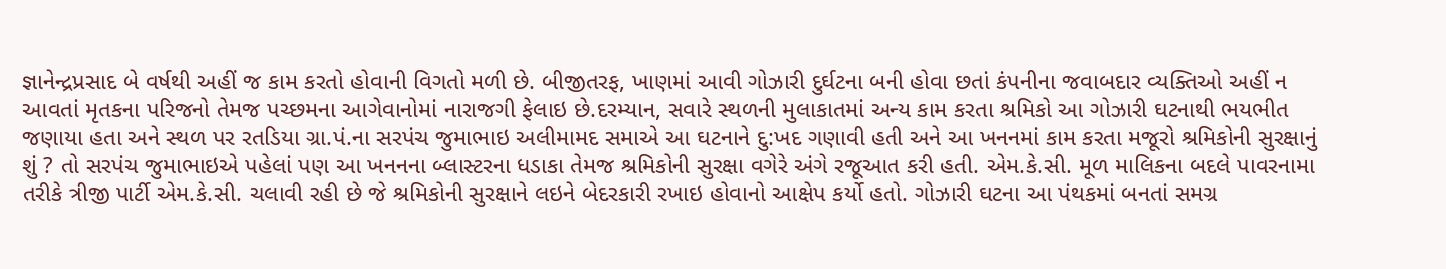જ્ઞાનેન્દ્રપ્રસાદ બે વર્ષથી અહીં જ કામ કરતો હોવાની વિગતો મળી છે. બીજીતરફ, ખાણમાં આવી ગોઝારી દુર્ઘટના બની હોવા છતાં કંપનીના જવાબદાર વ્યક્તિઓ અહીં ન આવતાં મૃતકના પરિજનો તેમજ પચ્છમના આગેવાનોમાં નારાજગી ફેલાઇ છે.દરમ્યાન, સવારે સ્થળની મુલાકાતમાં અન્ય કામ કરતા શ્રમિકો આ ગોઝારી ઘટનાથી ભયભીત જણાયા હતા અને સ્થળ પર રતડિયા ગ્રા.પં.ના સરપંચ જુમાભાઇ અલીમામદ સમાએ આ ઘટનાને દુ:ખદ ગણાવી હતી અને આ ખનનમાં કામ કરતા મજૂરો શ્રમિકોની સુરક્ષાનું શું ? તો સરપંચ જુમાભાઇએ પહેલાં પણ આ ખનનના બ્લાસ્ટરના ધડાકા તેમજ શ્રમિકોની સુરક્ષા વગેરે અંગે રજૂઆત કરી હતી. એમ.કે.સી. મૂળ માલિકના બદલે પાવરનામા તરીકે ત્રીજી પાર્ટી એમ.કે.સી. ચલાવી રહી છે જે શ્રમિકોની સુરક્ષાને લઇને બેદરકારી રખાઇ હોવાનો આક્ષેપ કર્યો હતો. ગોઝારી ઘટના આ પંથકમાં બનતાં સમગ્ર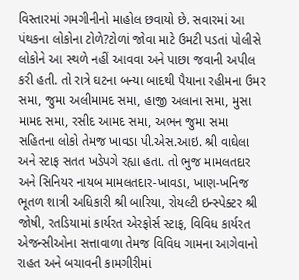વિસ્તારમાં ગમગીનીનો માહોલ છવાયો છે. સવારમાં આ પંથકના લોકોના ટોળે?ટોળાં જોવા માટે ઉમટી પડતાં પોલીસે લોકોને આ સ્થળે નહીં આવવા અને પાછા જવાની અપીલ કરી હતી. તો રાત્રે ઘટના બન્યા બાદથી પૈયાના રહીમના ઉમર સમા, જુમા અલીમામદ સમા, હાજી અલાના સમા, મુસા મામદ સમા, રસીદ આમદ સમા, અભન જુમા સમા સહિતના લોકો તેમજ ખાવડા પી.એસ.આઇ. શ્રી વાઘેલા અને સ્ટાફ સતત ખડેપગે રહ્યા હતા. તો ભુજ મામલતદાર અને સિનિયર નાયબ મામલતદાર-ખાવડા, ખાણ-ખનિજ ભૂતળ શાત્રી અધિકારી શ્રી બારિયા, રોયલ્ટી ઇન્સ્પેક્ટર શ્રી જોષી, રતડિયામાં કાર્યરત એરફોર્સ સ્ટાફ, વિવિધ કાર્યરત એજન્સીઓના સત્તાવાળા તેમજ વિવિધ ગામના આગેવાનો રાહત અને બચાવની કામગીરીમાં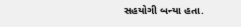સહયોગી બન્યા હતા.